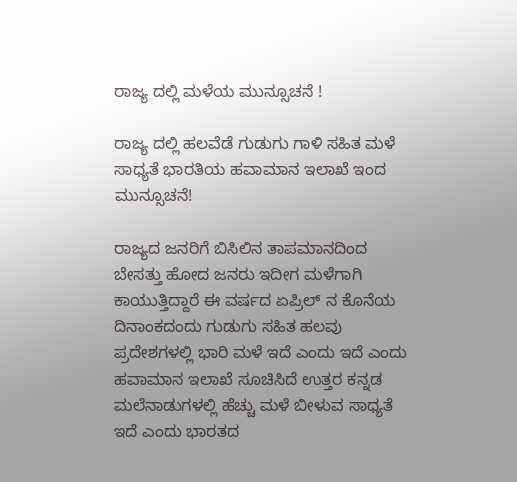ರಾಜ್ಯ ದಲ್ಲಿ ಮಳೆಯ ಮುನ್ಸೂಚನೆ !

ರಾಜ್ಯ ದಲ್ಲಿ ಹಲವೆಡೆ ಗುಡುಗು ಗಾಳಿ ಸಹಿತ ಮಳೆ ಸಾಧ್ಯತೆ ಭಾರತಿಯ ಹವಾಮಾನ ಇಲಾಖೆ ಇಂದ ಮುನ್ಸೂಚನೆ!

ರಾಜ್ಯದ ಜನರಿಗೆ ಬಿಸಿಲಿನ ತಾಪಮಾನದಿಂದ ಬೇಸತ್ತು ಹೋದ ಜನರು ಇದೀಗ ಮಳೆಗಾಗಿ ಕಾಯುತ್ತಿದ್ದಾರೆ ಈ ವರ್ಷದ ಏಪ್ರಿಲ್ ನ ಕೊನೆಯ ದಿನಾಂಕದಂದು ಗುಡುಗು ಸಹಿತ ಹಲವು ಪ್ರದೇಶಗಳಲ್ಲಿ ಭಾರಿ ಮಳೆ ಇದೆ ಎಂದು ಇದೆ ಎಂದು ಹವಾಮಾನ ಇಲಾಖೆ ಸೂಚಿಸಿದೆ ಉತ್ತರ ಕನ್ನಡ ಮಲೆನಾಡುಗಳಲ್ಲಿ ಹೆಚ್ಚು ಮಳೆ ಬೀಳುವ ಸಾಧ್ಯತೆ ಇದೆ ಎಂದು ಭಾರತದ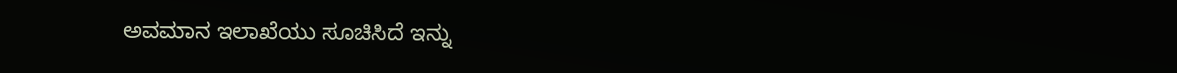ಅವಮಾನ ಇಲಾಖೆಯು ಸೂಚಿಸಿದೆ ಇನ್ನು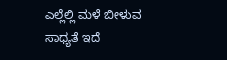ಎಲ್ಲೆಲ್ಲಿ ಮಳೆ ಬೀಳುವ ಸಾಧ್ಯತೆ ಇದೆ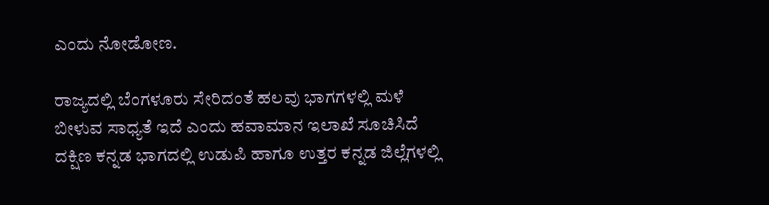ಎಂದು ನೋಡೋಣ.

ರಾಜ್ಯದಲ್ಲಿ ಬೆಂಗಳೂರು ಸೇರಿದಂತೆ ಹಲವು ಭಾಗಗಳಲ್ಲಿ ಮಳೆ ಬೀಳುವ ಸಾಧ್ಯತೆ ಇದೆ ಎಂದು ಹವಾಮಾನ ಇಲಾಖೆ ಸೂಚಿಸಿದೆ ದಕ್ಷಿಣ ಕನ್ನಡ ಭಾಗದಲ್ಲಿ ಉಡುಪಿ ಹಾಗೂ ಉತ್ತರ ಕನ್ನಡ ಜಿಲ್ಲೆಗಳಲ್ಲಿ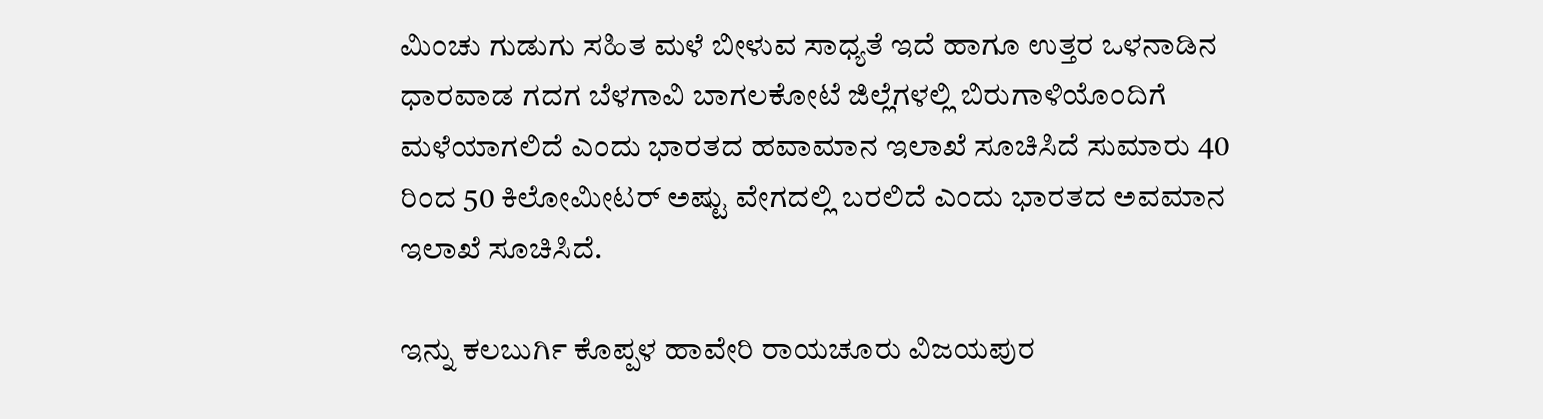ಮಿಂಚು ಗುಡುಗು ಸಹಿತ ಮಳೆ ಬೀಳುವ ಸಾಧ್ಯತೆ ಇದೆ ಹಾಗೂ ಉತ್ತರ ಒಳನಾಡಿನ ಧಾರವಾಡ ಗದಗ ಬೆಳಗಾವಿ ಬಾಗಲಕೋಟೆ ಜಿಲ್ಲೆಗಳಲ್ಲಿ ಬಿರುಗಾಳಿಯೊಂದಿಗೆ ಮಳೆಯಾಗಲಿದೆ ಎಂದು ಭಾರತದ ಹವಾಮಾನ ಇಲಾಖೆ ಸೂಚಿಸಿದೆ ಸುಮಾರು 40 ರಿಂದ 50 ಕಿಲೋಮೀಟರ್ ಅಷ್ಟು ವೇಗದಲ್ಲಿ ಬರಲಿದೆ ಎಂದು ಭಾರತದ ಅವಮಾನ ಇಲಾಖೆ ಸೂಚಿಸಿದೆ.

ಇನ್ನು ಕಲಬುರ್ಗಿ ಕೊಪ್ಪಳ ಹಾವೇರಿ ರಾಯಚೂರು ವಿಜಯಪುರ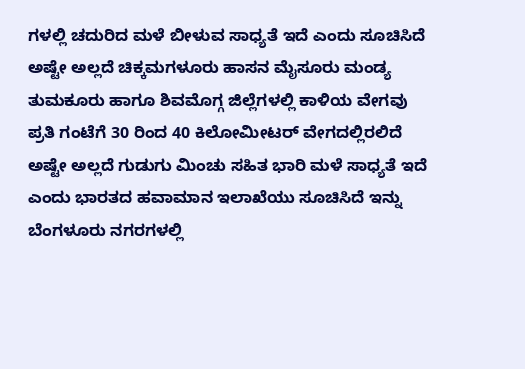ಗಳಲ್ಲಿ ಚದುರಿದ ಮಳೆ ಬೀಳುವ ಸಾಧ್ಯತೆ ಇದೆ ಎಂದು ಸೂಚಿಸಿದೆ ಅಷ್ಟೇ ಅಲ್ಲದೆ ಚಿಕ್ಕಮಗಳೂರು ಹಾಸನ ಮೈಸೂರು ಮಂಡ್ಯ ತುಮಕೂರು ಹಾಗೂ ಶಿವಮೊಗ್ಗ ಜಿಲ್ಲೆಗಳಲ್ಲಿ ಕಾಳಿಯ ವೇಗವು ಪ್ರತಿ ಗಂಟೆಗೆ 30 ರಿಂದ 40 ಕಿಲೋಮೀಟರ್ ವೇಗದಲ್ಲಿರಲಿದೆ ಅಷ್ಟೇ ಅಲ್ಲದೆ ಗುಡುಗು ಮಿಂಚು ಸಹಿತ ಭಾರಿ ಮಳೆ ಸಾಧ್ಯತೆ ಇದೆ ಎಂದು ಭಾರತದ ಹವಾಮಾನ ಇಲಾಖೆಯು ಸೂಚಿಸಿದೆ ಇನ್ನು ಬೆಂಗಳೂರು ನಗರಗಳಲ್ಲಿ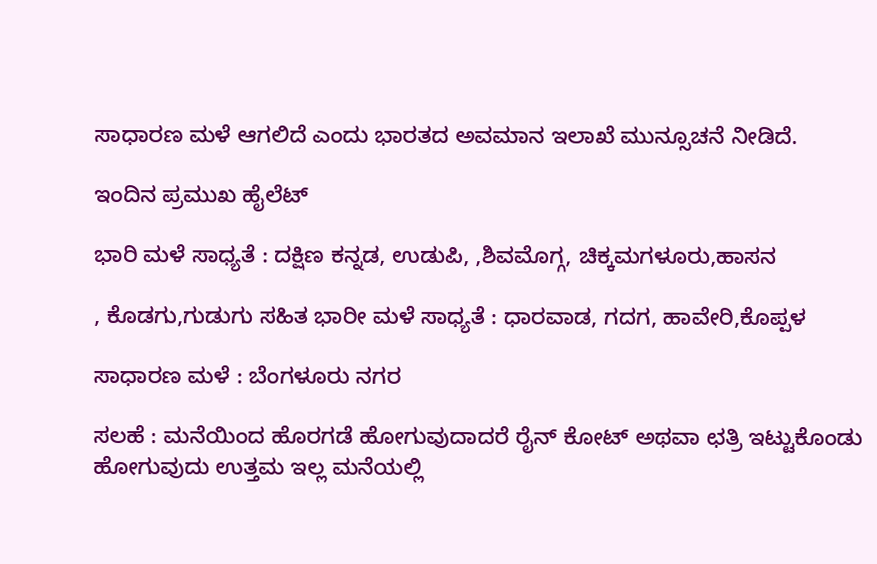ಸಾಧಾರಣ ಮಳೆ ಆಗಲಿದೆ ಎಂದು ಭಾರತದ ಅವಮಾನ ಇಲಾಖೆ ಮುನ್ಸೂಚನೆ ನೀಡಿದೆ.

ಇಂದಿನ ಪ್ರಮುಖ ಹೈಲೆಟ್

ಭಾರಿ ಮಳೆ ಸಾಧ್ಯತೆ : ದಕ್ಷಿಣ ಕನ್ನಡ, ಉಡುಪಿ, ,ಶಿವಮೊಗ್ಗ, ಚಿಕ್ಕಮಗಳೂರು,ಹಾಸನ

, ಕೊಡಗು,ಗುಡುಗು ಸಹಿತ ಭಾರೀ ಮಳೆ ಸಾಧ್ಯತೆ : ಧಾರವಾಡ, ಗದಗ, ಹಾವೇರಿ,ಕೊಪ್ಪಳ

ಸಾಧಾರಣ ಮಳೆ : ಬೆಂಗಳೂರು ನಗರ

ಸಲಹೆ : ಮನೆಯಿಂದ ಹೊರಗಡೆ ಹೋಗುವುದಾದರೆ ರೈನ್ ಕೋಟ್ ಅಥವಾ ಛತ್ರಿ ಇಟ್ಟುಕೊಂಡು ಹೋಗುವುದು ಉತ್ತಮ ಇಲ್ಲ ಮನೆಯಲ್ಲಿ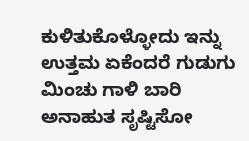ಕುಳಿತುಕೊಳ್ಳೋದು ಇನ್ನು ಉತ್ತಮ ಏಕೆಂದರೆ ಗುಡುಗು ಮಿಂಚು ಗಾಳಿ ಬಾರಿ ಅನಾಹುತ ಸೃಷ್ಟಿಸೋ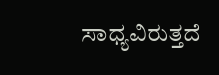ಸಾಧ್ಯವಿರುತ್ತದೆ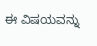ಈ ವಿಷಯವನ್ನು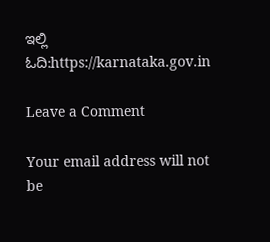ಇಲ್ಲಿ ಓದಿ:https://karnataka.gov.in

Leave a Comment

Your email address will not be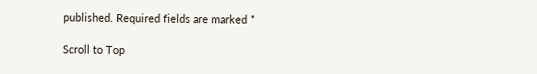published. Required fields are marked *

Scroll to Top